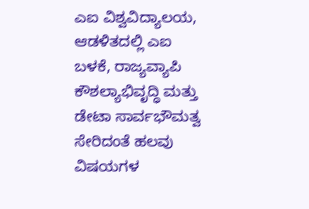ಎಐ ವಿಶ್ವವಿದ್ಯಾಲಯ, ಆಡಳಿತದಲ್ಲಿ ಎಐ ಬಳಕೆ, ರಾಜ್ಯವ್ಯಾಪಿ ಕೌಶಲ್ಯಾಭಿವೃದ್ಧಿ ಮತ್ತು ಡೇಟಾ ಸಾರ್ವಭೌಮತ್ವ ಸೇರಿದಂತೆ ಹಲವು ವಿಷಯಗಳ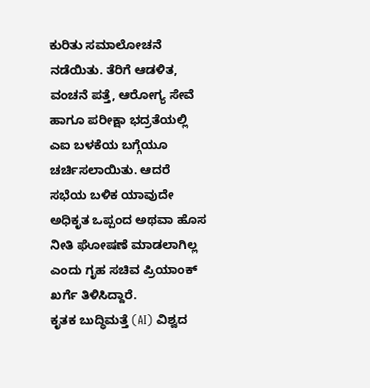ಕುರಿತು ಸಮಾಲೋಚನೆ ನಡೆಯಿತು. ತೆರಿಗೆ ಆಡಳಿತ, ವಂಚನೆ ಪತ್ತೆ, ಆರೋಗ್ಯ ಸೇವೆ ಹಾಗೂ ಪರೀಕ್ಷಾ ಭದ್ರತೆಯಲ್ಲಿ ಎಐ ಬಳಕೆಯ ಬಗ್ಗೆಯೂ ಚರ್ಚಿಸಲಾಯಿತು. ಆದರೆ ಸಭೆಯ ಬಳಿಕ ಯಾವುದೇ ಅಧಿಕೃತ ಒಪ್ಪಂದ ಅಥವಾ ಹೊಸ ನೀತಿ ಘೋಷಣೆ ಮಾಡಲಾಗಿಲ್ಲ ಎಂದು ಗೃಹ ಸಚಿವ ಪ್ರಿಯಾಂಕ್ ಖರ್ಗೆ ತಿಳಿಸಿದ್ದಾರೆ.
ಕೃತಕ ಬುದ್ಧಿಮತ್ತೆ (AI) ವಿಶ್ವದ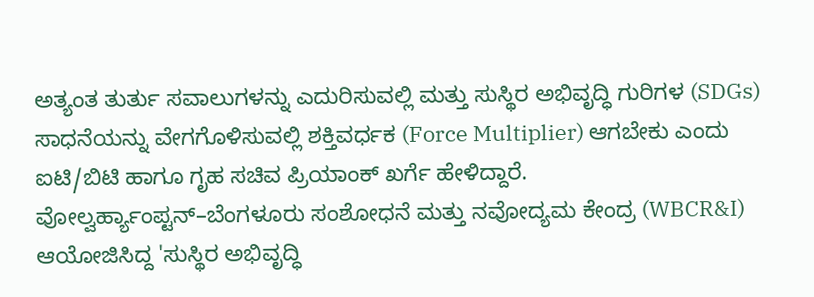ಅತ್ಯಂತ ತುರ್ತು ಸವಾಲುಗಳನ್ನು ಎದುರಿಸುವಲ್ಲಿ ಮತ್ತು ಸುಸ್ಥಿರ ಅಭಿವೃದ್ಧಿ ಗುರಿಗಳ (SDGs) ಸಾಧನೆಯನ್ನು ವೇಗಗೊಳಿಸುವಲ್ಲಿ ಶಕ್ತಿವರ್ಧಕ (Force Multiplier) ಆಗಬೇಕು ಎಂದು ಐಟಿ/ಬಿಟಿ ಹಾಗೂ ಗೃಹ ಸಚಿವ ಪ್ರಿಯಾಂಕ್ ಖರ್ಗೆ ಹೇಳಿದ್ದಾರೆ.
ವೋಲ್ವರ್ಹ್ಯಾಂಪ್ಟನ್–ಬೆಂಗಳೂರು ಸಂಶೋಧನೆ ಮತ್ತು ನವೋದ್ಯಮ ಕೇಂದ್ರ (WBCR&I) ಆಯೋಜಿಸಿದ್ದ 'ಸುಸ್ಥಿರ ಅಭಿವೃದ್ಧಿ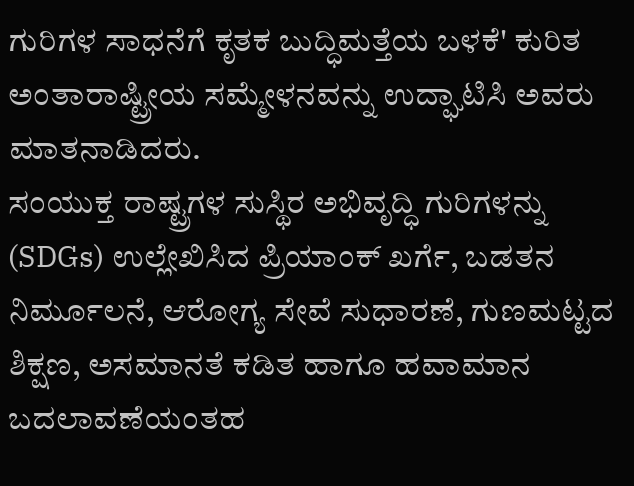ಗುರಿಗಳ ಸಾಧನೆಗೆ ಕೃತಕ ಬುದ್ಧಿಮತ್ತೆಯ ಬಳಕೆ' ಕುರಿತ ಅಂತಾರಾಷ್ಟ್ರೀಯ ಸಮ್ಮೇಳನವನ್ನು ಉದ್ಘಾಟಿಸಿ ಅವರು ಮಾತನಾಡಿದರು.
ಸಂಯುಕ್ತ ರಾಷ್ಟ್ರಗಳ ಸುಸ್ಥಿರ ಅಭಿವೃದ್ಧಿ ಗುರಿಗಳನ್ನು (SDGs) ಉಲ್ಲೇಖಿಸಿದ ಪ್ರಿಯಾಂಕ್ ಖರ್ಗೆ, ಬಡತನ ನಿರ್ಮೂಲನೆ, ಆರೋಗ್ಯ ಸೇವೆ ಸುಧಾರಣೆ, ಗುಣಮಟ್ಟದ ಶಿಕ್ಷಣ, ಅಸಮಾನತೆ ಕಡಿತ ಹಾಗೂ ಹವಾಮಾನ ಬದಲಾವಣೆಯಂತಹ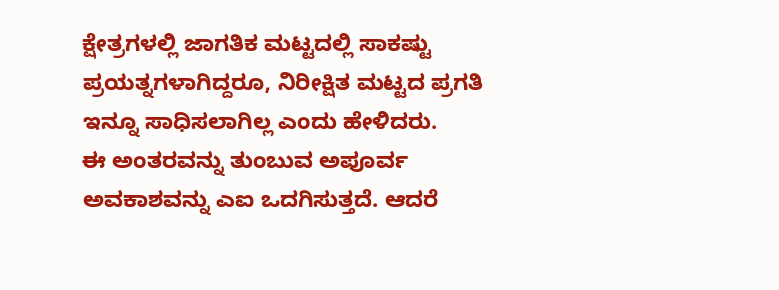ಕ್ಷೇತ್ರಗಳಲ್ಲಿ ಜಾಗತಿಕ ಮಟ್ಟದಲ್ಲಿ ಸಾಕಷ್ಟು ಪ್ರಯತ್ನಗಳಾಗಿದ್ದರೂ, ನಿರೀಕ್ಷಿತ ಮಟ್ಟದ ಪ್ರಗತಿ ಇನ್ನೂ ಸಾಧಿಸಲಾಗಿಲ್ಲ ಎಂದು ಹೇಳಿದರು.
ಈ ಅಂತರವನ್ನು ತುಂಬುವ ಅಪೂರ್ವ ಅವಕಾಶವನ್ನು ಎಐ ಒದಗಿಸುತ್ತದೆ. ಆದರೆ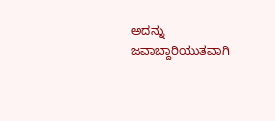ಅದನ್ನು ಜವಾಬ್ದಾರಿಯುತವಾಗಿ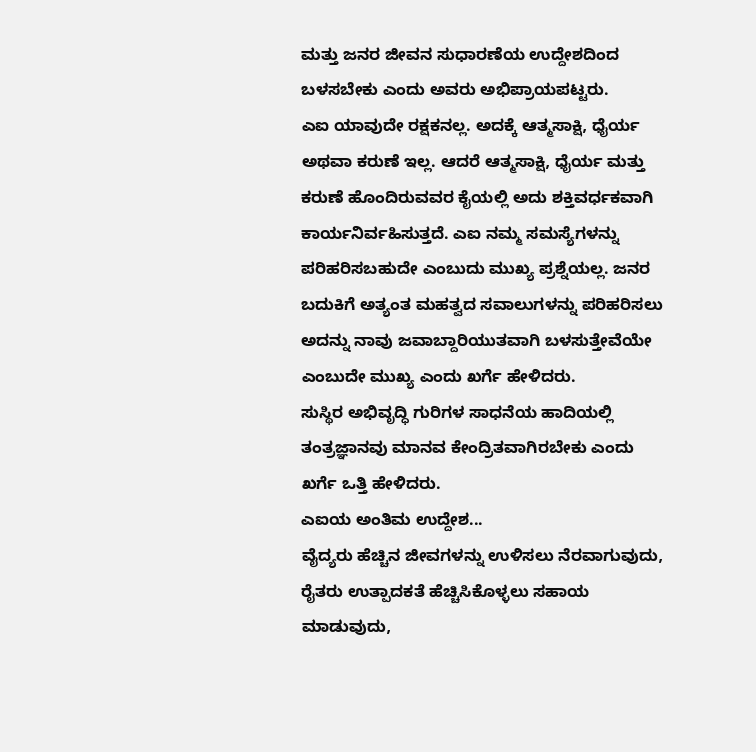ಮತ್ತು ಜನರ ಜೀವನ ಸುಧಾರಣೆಯ ಉದ್ದೇಶದಿಂದ ಬಳಸಬೇಕು ಎಂದು ಅವರು ಅಭಿಪ್ರಾಯಪಟ್ಟರು.
ಎಐ ಯಾವುದೇ ರಕ್ಷಕನಲ್ಲ. ಅದಕ್ಕೆ ಆತ್ಮಸಾಕ್ಷಿ, ಧೈರ್ಯ ಅಥವಾ ಕರುಣೆ ಇಲ್ಲ. ಆದರೆ ಆತ್ಮಸಾಕ್ಷಿ, ಧೈರ್ಯ ಮತ್ತು ಕರುಣೆ ಹೊಂದಿರುವವರ ಕೈಯಲ್ಲಿ ಅದು ಶಕ್ತಿವರ್ಧಕವಾಗಿ ಕಾರ್ಯನಿರ್ವಹಿಸುತ್ತದೆ. ಎಐ ನಮ್ಮ ಸಮಸ್ಯೆಗಳನ್ನು ಪರಿಹರಿಸಬಹುದೇ ಎಂಬುದು ಮುಖ್ಯ ಪ್ರಶ್ನೆಯಲ್ಲ. ಜನರ ಬದುಕಿಗೆ ಅತ್ಯಂತ ಮಹತ್ವದ ಸವಾಲುಗಳನ್ನು ಪರಿಹರಿಸಲು ಅದನ್ನು ನಾವು ಜವಾಬ್ದಾರಿಯುತವಾಗಿ ಬಳಸುತ್ತೇವೆಯೇ ಎಂಬುದೇ ಮುಖ್ಯ ಎಂದು ಖರ್ಗೆ ಹೇಳಿದರು.
ಸುಸ್ಥಿರ ಅಭಿವೃದ್ಧಿ ಗುರಿಗಳ ಸಾಧನೆಯ ಹಾದಿಯಲ್ಲಿ ತಂತ್ರಜ್ಞಾನವು ಮಾನವ ಕೇಂದ್ರಿತವಾಗಿರಬೇಕು ಎಂದು ಖರ್ಗೆ ಒತ್ತಿ ಹೇಳಿದರು.
ಎಐಯ ಅಂತಿಮ ಉದ್ದೇಶ...
ವೈದ್ಯರು ಹೆಚ್ಚಿನ ಜೀವಗಳನ್ನು ಉಳಿಸಲು ನೆರವಾಗುವುದು,
ರೈತರು ಉತ್ಪಾದಕತೆ ಹೆಚ್ಚಿಸಿಕೊಳ್ಳಲು ಸಹಾಯ ಮಾಡುವುದು,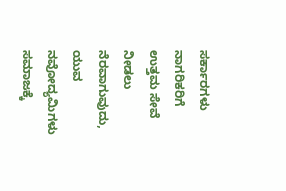ಸರ್ಕಾರಗಳು ನಾಗರಿಕರಿಗೆ ಉತ್ತಮ ಸೇವೆ ನೀಡಲು ನೆರವಾಗುವುದು,
ಯುವ ನವೋದ್ಯಮಿಗಳು ಸಮಾಜಕ್ಕೆ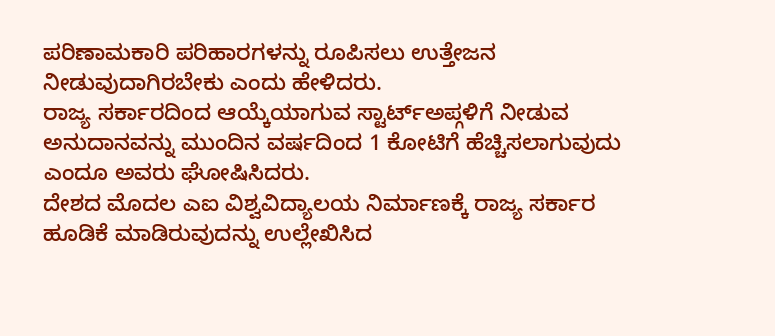ಪರಿಣಾಮಕಾರಿ ಪರಿಹಾರಗಳನ್ನು ರೂಪಿಸಲು ಉತ್ತೇಜನ ನೀಡುವುದಾಗಿರಬೇಕು ಎಂದು ಹೇಳಿದರು.
ರಾಜ್ಯ ಸರ್ಕಾರದಿಂದ ಆಯ್ಕೆಯಾಗುವ ಸ್ಟಾರ್ಟ್ಅಪ್ಗಳಿಗೆ ನೀಡುವ ಅನುದಾನವನ್ನು ಮುಂದಿನ ವರ್ಷದಿಂದ 1 ಕೋಟಿಗೆ ಹೆಚ್ಚಿಸಲಾಗುವುದು ಎಂದೂ ಅವರು ಘೋಷಿಸಿದರು.
ದೇಶದ ಮೊದಲ ಎಐ ವಿಶ್ವವಿದ್ಯಾಲಯ ನಿರ್ಮಾಣಕ್ಕೆ ರಾಜ್ಯ ಸರ್ಕಾರ ಹೂಡಿಕೆ ಮಾಡಿರುವುದನ್ನು ಉಲ್ಲೇಖಿಸಿದ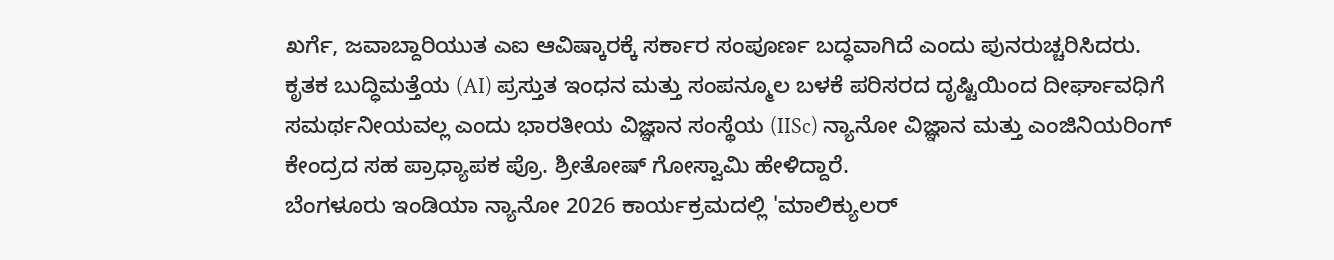ಖರ್ಗೆ, ಜವಾಬ್ದಾರಿಯುತ ಎಐ ಆವಿಷ್ಕಾರಕ್ಕೆ ಸರ್ಕಾರ ಸಂಪೂರ್ಣ ಬದ್ಧವಾಗಿದೆ ಎಂದು ಪುನರುಚ್ಚರಿಸಿದರು.
ಕೃತಕ ಬುದ್ಧಿಮತ್ತೆಯ (AI) ಪ್ರಸ್ತುತ ಇಂಧನ ಮತ್ತು ಸಂಪನ್ಮೂಲ ಬಳಕೆ ಪರಿಸರದ ದೃಷ್ಟಿಯಿಂದ ದೀರ್ಘಾವಧಿಗೆ ಸಮರ್ಥನೀಯವಲ್ಲ ಎಂದು ಭಾರತೀಯ ವಿಜ್ಞಾನ ಸಂಸ್ಥೆಯ (IISc) ನ್ಯಾನೋ ವಿಜ್ಞಾನ ಮತ್ತು ಎಂಜಿನಿಯರಿಂಗ್ ಕೇಂದ್ರದ ಸಹ ಪ್ರಾಧ್ಯಾಪಕ ಪ್ರೊ. ಶ್ರೀತೋಷ್ ಗೋಸ್ವಾಮಿ ಹೇಳಿದ್ದಾರೆ.
ಬೆಂಗಳೂರು ಇಂಡಿಯಾ ನ್ಯಾನೋ 2026 ಕಾರ್ಯಕ್ರಮದಲ್ಲಿ 'ಮಾಲಿಕ್ಯುಲರ್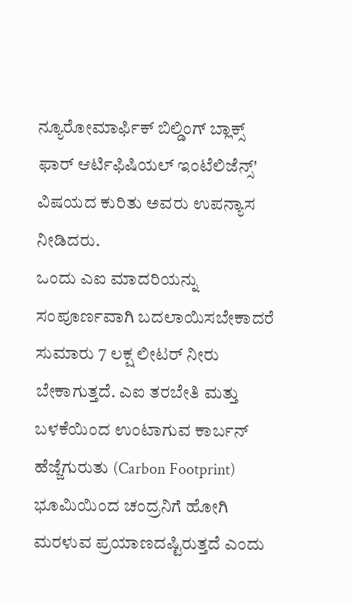ನ್ಯೂರೋಮಾರ್ಫಿಕ್ ಬಿಲ್ಡಿಂಗ್ ಬ್ಲಾಕ್ಸ್ ಫಾರ್ ಆರ್ಟಿಫಿಷಿಯಲ್ ಇಂಟೆಲಿಜೆನ್ಸ್' ವಿಷಯದ ಕುರಿತು ಅವರು ಉಪನ್ಯಾಸ ನೀಡಿದರು.
ಒಂದು ಎಐ ಮಾದರಿಯನ್ನು ಸಂಪೂರ್ಣವಾಗಿ ಬದಲಾಯಿಸಬೇಕಾದರೆ ಸುಮಾರು 7 ಲಕ್ಷ ಲೀಟರ್ ನೀರು ಬೇಕಾಗುತ್ತದೆ. ಎಐ ತರಬೇತಿ ಮತ್ತು ಬಳಕೆಯಿಂದ ಉಂಟಾಗುವ ಕಾರ್ಬನ್ ಹೆಜ್ಜೆಗುರುತು (Carbon Footprint) ಭೂಮಿಯಿಂದ ಚಂದ್ರನಿಗೆ ಹೋಗಿ ಮರಳುವ ಪ್ರಯಾಣದಷ್ಟಿರುತ್ತದೆ ಎಂದು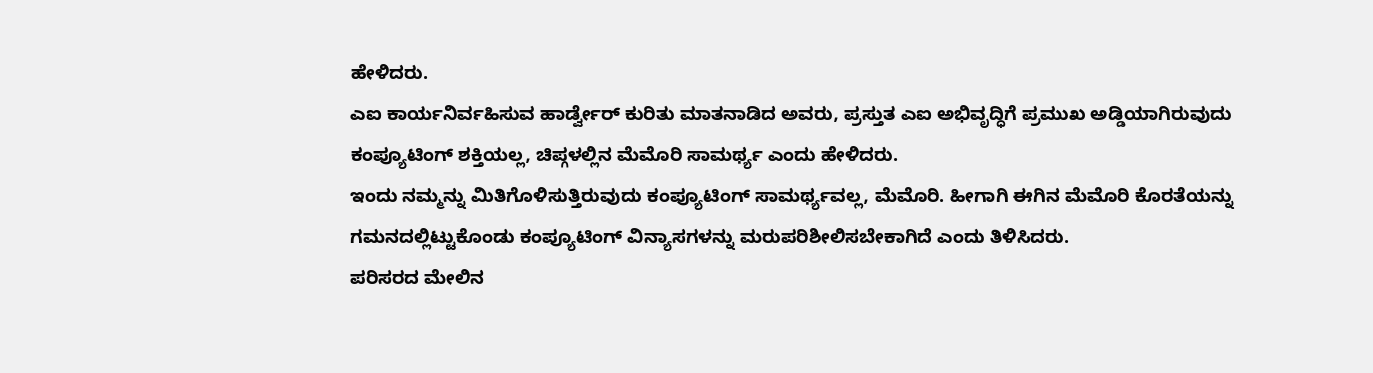ಹೇಳಿದರು.
ಎಐ ಕಾರ್ಯನಿರ್ವಹಿಸುವ ಹಾರ್ಡ್ವೇರ್ ಕುರಿತು ಮಾತನಾಡಿದ ಅವರು, ಪ್ರಸ್ತುತ ಎಐ ಅಭಿವೃದ್ಧಿಗೆ ಪ್ರಮುಖ ಅಡ್ಡಿಯಾಗಿರುವುದು ಕಂಪ್ಯೂಟಿಂಗ್ ಶಕ್ತಿಯಲ್ಲ, ಚಿಪ್ಗಳಲ್ಲಿನ ಮೆಮೊರಿ ಸಾಮರ್ಥ್ಯ ಎಂದು ಹೇಳಿದರು.
ಇಂದು ನಮ್ಮನ್ನು ಮಿತಿಗೊಳಿಸುತ್ತಿರುವುದು ಕಂಪ್ಯೂಟಿಂಗ್ ಸಾಮರ್ಥ್ಯವಲ್ಲ, ಮೆಮೊರಿ. ಹೀಗಾಗಿ ಈಗಿನ ಮೆಮೊರಿ ಕೊರತೆಯನ್ನು ಗಮನದಲ್ಲಿಟ್ಟುಕೊಂಡು ಕಂಪ್ಯೂಟಿಂಗ್ ವಿನ್ಯಾಸಗಳನ್ನು ಮರುಪರಿಶೀಲಿಸಬೇಕಾಗಿದೆ ಎಂದು ತಿಳಿಸಿದರು.
ಪರಿಸರದ ಮೇಲಿನ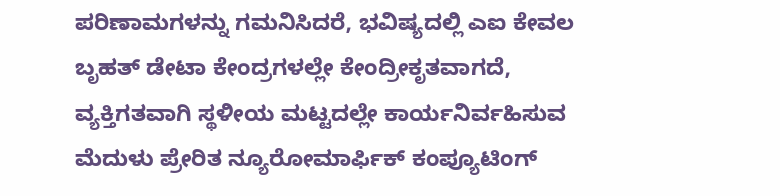ಪರಿಣಾಮಗಳನ್ನು ಗಮನಿಸಿದರೆ, ಭವಿಷ್ಯದಲ್ಲಿ ಎಐ ಕೇವಲ ಬೃಹತ್ ಡೇಟಾ ಕೇಂದ್ರಗಳಲ್ಲೇ ಕೇಂದ್ರೀಕೃತವಾಗದೆ, ವ್ಯಕ್ತಿಗತವಾಗಿ ಸ್ಥಳೀಯ ಮಟ್ಟದಲ್ಲೇ ಕಾರ್ಯನಿರ್ವಹಿಸುವ ಮೆದುಳು ಪ್ರೇರಿತ ನ್ಯೂರೋಮಾರ್ಫಿಕ್ ಕಂಪ್ಯೂಟಿಂಗ್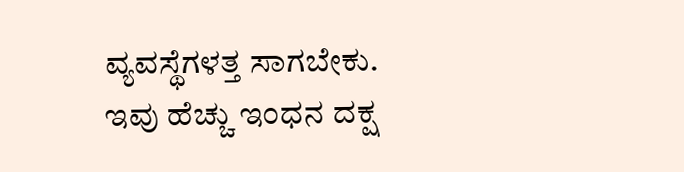ವ್ಯವಸ್ಥೆಗಳತ್ತ ಸಾಗಬೇಕು. ಇವು ಹೆಚ್ಚು ಇಂಧನ ದಕ್ಷ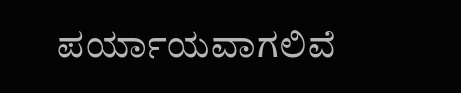ಪರ್ಯಾಯವಾಗಲಿವೆ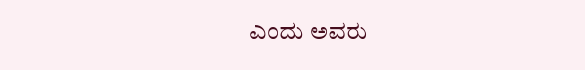ಎಂದು ಅವರು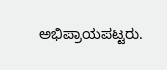ಅಭಿಪ್ರಾಯಪಟ್ಟರು.